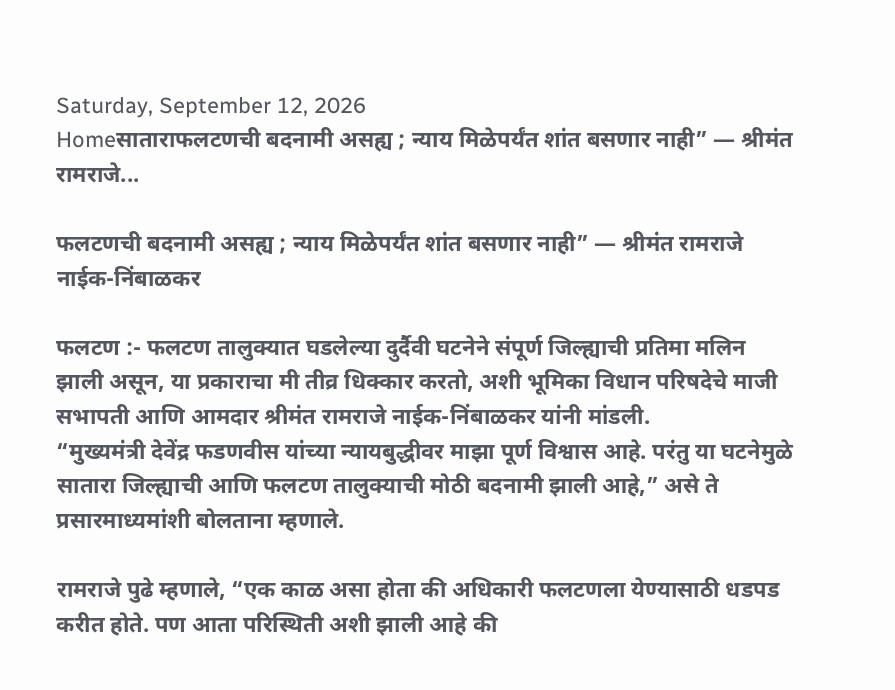Saturday, September 12, 2026
Homeसाताराफलटणची बदनामी असह्य ; न्याय मिळेपर्यंत शांत बसणार नाही” — श्रीमंत रामराजे...

फलटणची बदनामी असह्य ; न्याय मिळेपर्यंत शांत बसणार नाही” — श्रीमंत रामराजे नाईक-निंबाळकर

फलटण :- फलटण तालुक्यात घडलेल्या दुर्दैवी घटनेने संपूर्ण जिल्ह्याची प्रतिमा मलिन झाली असून, या प्रकाराचा मी तीव्र धिक्कार करतो, अशी भूमिका विधान परिषदेचे माजी सभापती आणि आमदार श्रीमंत रामराजे नाईक-निंबाळकर यांनी मांडली.
“मुख्यमंत्री देवेंद्र फडणवीस यांच्या न्यायबुद्धीवर माझा पूर्ण विश्वास आहे. परंतु या घटनेमुळे सातारा जिल्ह्याची आणि फलटण तालुक्याची मोठी बदनामी झाली आहे,” असे ते प्रसारमाध्यमांशी बोलताना म्हणाले.

रामराजे पुढे म्हणाले, “एक काळ असा होता की अधिकारी फलटणला येण्यासाठी धडपड करीत होते. पण आता परिस्थिती अशी झाली आहे की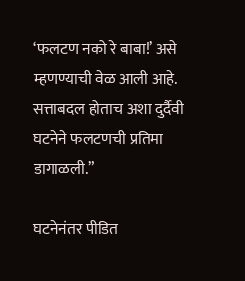‘फलटण नको रे बाबा!’ असे म्हणण्याची वेळ आली आहे. सत्ताबदल होताच अशा दुर्दैवी घटनेने फलटणची प्रतिमा डागाळली.”

घटनेनंतर पीडित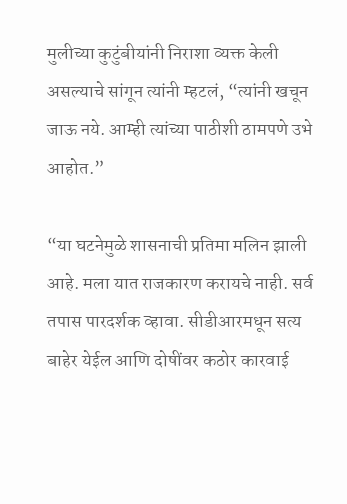मुलीच्या कुटुंबीयांनी निराशा व्यक्त केली असल्याचे सांगून त्यांनी म्हटलं, “त्यांनी खचून जाऊ नये. आम्ही त्यांच्या पाठीशी ठामपणे उभे आहोत.”

“या घटनेमुळे शासनाची प्रतिमा मलिन झाली आहे. मला यात राजकारण करायचे नाही. सर्व तपास पारदर्शक व्हावा. सीडीआरमधून सत्य बाहेर येईल आणि दोषींवर कठोर कारवाई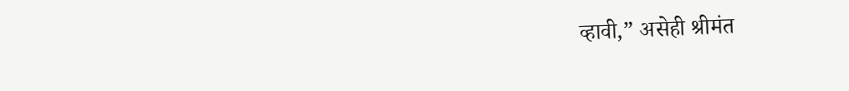व्हावी,” असेही श्रीमंत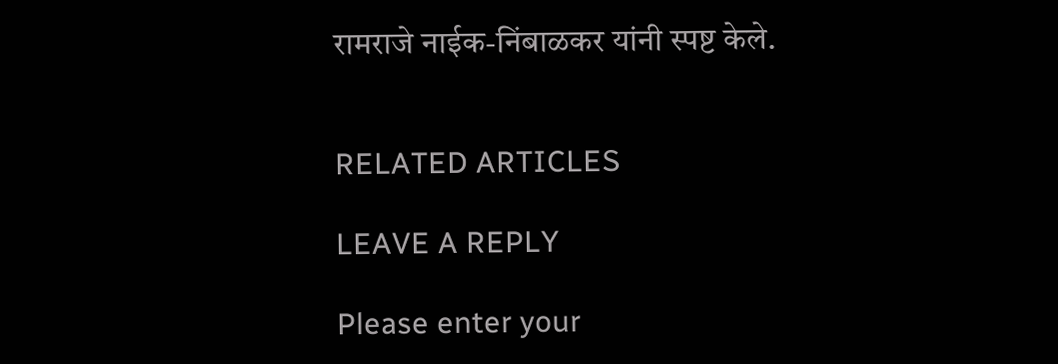रामराजे नाईक-निंबाळकर यांनी स्पष्ट केले.


RELATED ARTICLES

LEAVE A REPLY

Please enter your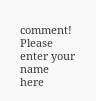comment!
Please enter your name here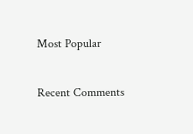Most Popular

Recent Comments